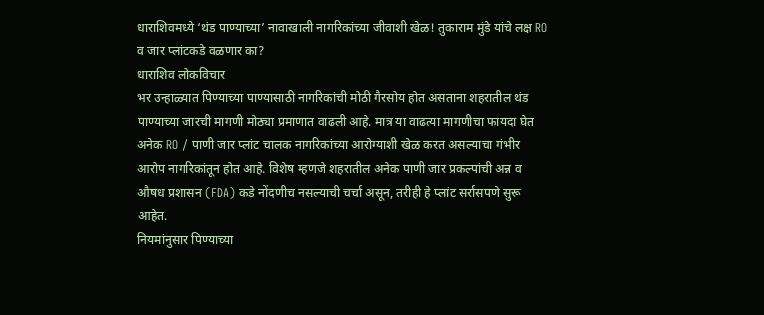धाराशिवमध्ये ‘थंड पाण्याच्या’ नावाखाली नागरिकांच्या जीवाशी खेळ! तुकाराम मुंडे यांचे लक्ष RO व जार प्लांटकडे वळणार का?
धाराशिव लोकविचार
भर उन्हाळ्यात पिण्याच्या पाण्यासाठी नागरिकांची मोठी गैरसोय होत असताना शहरातील थंड पाण्याच्या जारची मागणी मोठ्या प्रमाणात वाढली आहे. मात्र या वाढत्या मागणीचा फायदा घेत अनेक RO / पाणी जार प्लांट चालक नागरिकांच्या आरोग्याशी खेळ करत असल्याचा गंभीर आरोप नागरिकांतून होत आहे. विशेष म्हणजे शहरातील अनेक पाणी जार प्रकल्पांची अन्न व औषध प्रशासन (FDA) कडे नोंदणीच नसल्याची चर्चा असून, तरीही हे प्लांट सर्रासपणे सुरू आहेत.
नियमांनुसार पिण्याच्या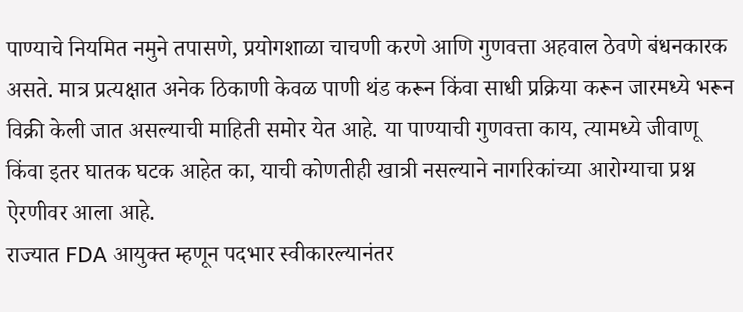पाण्याचे नियमित नमुने तपासणे, प्रयोगशाळा चाचणी करणे आणि गुणवत्ता अहवाल ठेवणे बंधनकारक असते. मात्र प्रत्यक्षात अनेक ठिकाणी केवळ पाणी थंड करून किंवा साधी प्रक्रिया करून जारमध्ये भरून विक्री केली जात असल्याची माहिती समोर येत आहे. या पाण्याची गुणवत्ता काय, त्यामध्ये जीवाणू किंवा इतर घातक घटक आहेत का, याची कोणतीही खात्री नसल्याने नागरिकांच्या आरोग्याचा प्रश्न ऐरणीवर आला आहे.
राज्यात FDA आयुक्त म्हणून पदभार स्वीकारल्यानंतर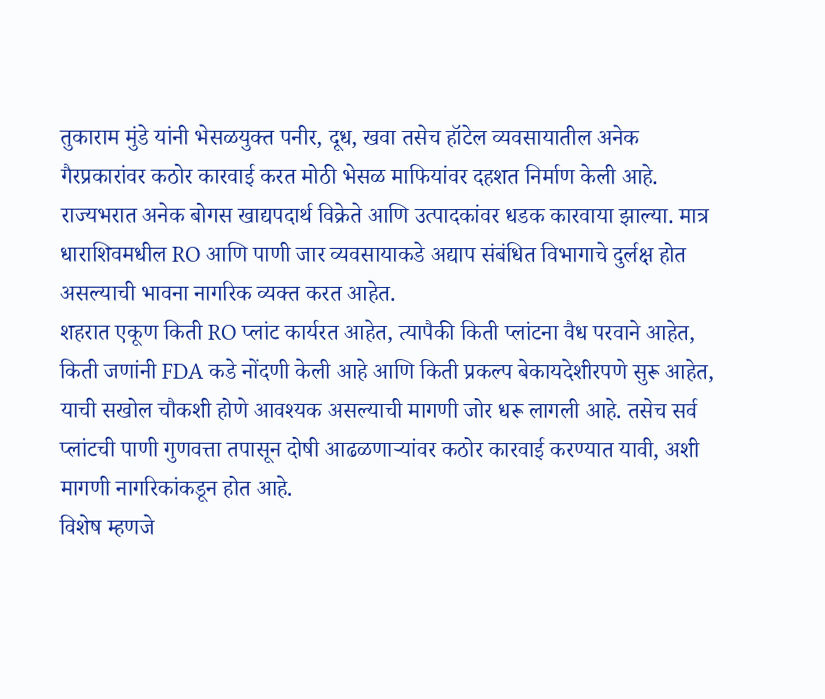तुकाराम मुंडे यांनी भेसळयुक्त पनीर, दूध, खवा तसेच हॉटेल व्यवसायातील अनेक गैरप्रकारांवर कठोर कारवाई करत मोठी भेसळ माफियांवर दहशत निर्माण केली आहे. राज्यभरात अनेक बोगस खाद्यपदार्थ विक्रेते आणि उत्पादकांवर धडक कारवाया झाल्या. मात्र धाराशिवमधील RO आणि पाणी जार व्यवसायाकडे अद्याप संबंधित विभागाचे दुर्लक्ष होत असल्याची भावना नागरिक व्यक्त करत आहेत.
शहरात एकूण किती RO प्लांट कार्यरत आहेत, त्यापैकी किती प्लांटना वैध परवाने आहेत, किती जणांनी FDA कडे नोंदणी केली आहे आणि किती प्रकल्प बेकायदेशीरपणे सुरू आहेत, याची सखोल चौकशी होणे आवश्यक असल्याची मागणी जोर धरू लागली आहे. तसेच सर्व प्लांटची पाणी गुणवत्ता तपासून दोषी आढळणाऱ्यांवर कठोर कारवाई करण्यात यावी, अशी मागणी नागरिकांकडून होत आहे.
विशेष म्हणजे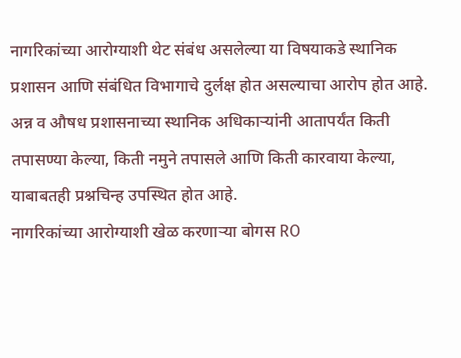नागरिकांच्या आरोग्याशी थेट संबंध असलेल्या या विषयाकडे स्थानिक प्रशासन आणि संबंधित विभागाचे दुर्लक्ष होत असल्याचा आरोप होत आहे. अन्न व औषध प्रशासनाच्या स्थानिक अधिकाऱ्यांनी आतापर्यंत किती तपासण्या केल्या, किती नमुने तपासले आणि किती कारवाया केल्या, याबाबतही प्रश्नचिन्ह उपस्थित होत आहे.
नागरिकांच्या आरोग्याशी खेळ करणाऱ्या बोगस RO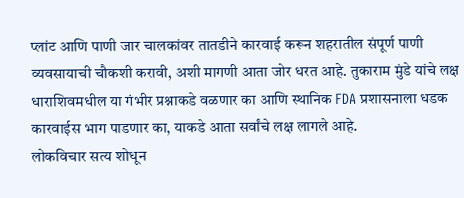प्लांट आणि पाणी जार चालकांवर तातडीने कारवाई करून शहरातील संपूर्ण पाणी व्यवसायाची चौकशी करावी, अशी मागणी आता जोर धरत आहे. तुकाराम मुंडे यांचे लक्ष धाराशिवमधील या गंभीर प्रश्नाकडे वळणार का आणि स्थानिक FDA प्रशासनाला धडक कारवाईस भाग पाडणार का, याकडे आता सर्वांचे लक्ष लागले आहे.
लोकविचार सत्य शोधून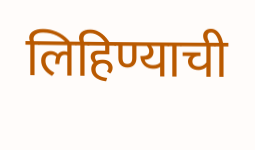लिहिण्याची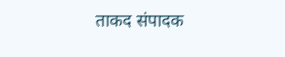ताकद संपादक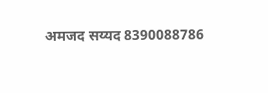अमजद सय्यद 8390088786